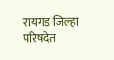रायगड जिल्हा परिषदेत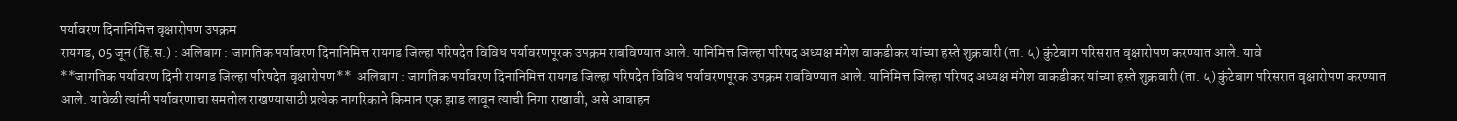पर्यावरण दिनानिमित्त वृक्षारोपण उपक्रम
रायगड, 05 जून (हिं.स.) : अलिबाग : जागतिक पर्यावरण दिनानिमित्त रायगड जिल्हा परिषदेत विविध पर्यावरणपूरक उपक्रम राबविण्यात आले. यानिमित्त जिल्हा परिषद अध्यक्ष मंगेश वाकडीकर यांच्या हस्ते शुक्रवारी (ता. ५) कुंटेबाग परिसरात वृक्षारोपण करण्यात आले. यावे
**जागतिक पर्यावरण दिनी रायगड जिल्हा परिषदेत वृक्षारोपण**  अलिबाग : जागतिक पर्यावरण दिनानिमित्त रायगड जिल्हा परिषदेत विविध पर्यावरणपूरक उपक्रम राबविण्यात आले. यानिमित्त जिल्हा परिषद अध्यक्ष मंगेश वाकडीकर यांच्या हस्ते शुक्रवारी (ता. ५) कुंटेबाग परिसरात वृक्षारोपण करण्यात आले. यावेळी त्यांनी पर्यावरणाचा समतोल राखण्यासाठी प्रत्येक नागरिकाने किमान एक झाड लावून त्याची निगा राखावी, असे आवाहन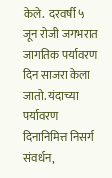केले.  दरवर्षी ५ जून रोजी जगभरात जागतिक पर्यावरण दिन साजरा केला जातो. यंदाच्या पर्यावरण दिनानिमित्त निसर्ग संवर्धन,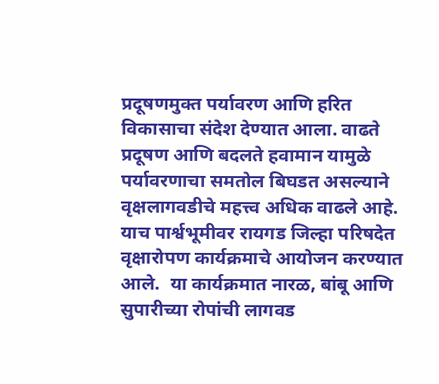प्रदूषणमुक्त पर्यावरण आणि हरित विकासाचा संदेश देण्यात आला. वाढते प्रदूषण आणि बदलते हवामान यामुळे पर्यावरणाचा समतोल बिघडत असल्याने वृक्षलागवडीचे महत्त्व अधिक वाढले आहे. याच पार्श्वभूमीवर रायगड जिल्हा परिषदेत वृक्षारोपण कार्यक्रमाचे आयोजन करण्यात आले.  या कार्यक्रमात नारळ, बांबू आणि सुपारीच्या रोपांची लागवड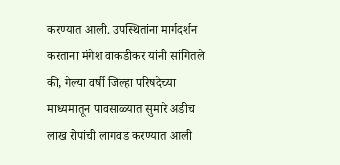करण्यात आली. उपस्थितांना मार्गदर्शन करताना मंगेश वाकडीकर यांनी सांगितले की, गेल्या वर्षी जिल्हा परिषदेच्या माध्यमातून पावसाळ्यात सुमारे अडीच लाख रोपांची लागवड करण्यात आली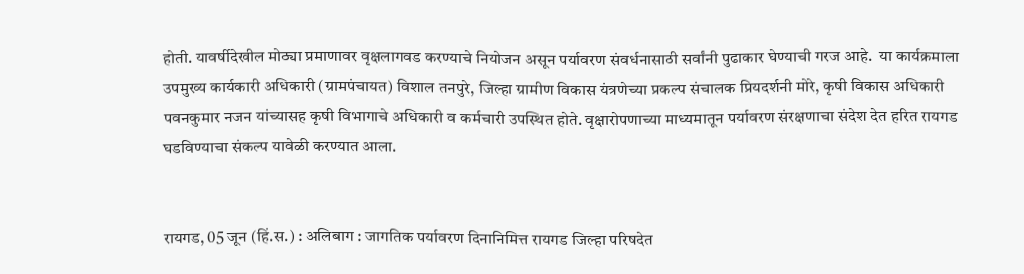होती. यावर्षीदेखील मोठ्या प्रमाणावर वृक्षलागवड करण्याचे नियोजन असून पर्यावरण संवर्धनासाठी सर्वांनी पुढाकार घेण्याची गरज आहे.  या कार्यक्रमाला उपमुख्य कार्यकारी अधिकारी (ग्रामपंचायत) विशाल तनपुरे, जिल्हा ग्रामीण विकास यंत्रणेच्या प्रकल्प संचालक प्रियदर्शनी मोरे, कृषी विकास अधिकारी पवनकुमार नजन यांच्यासह कृषी विभागाचे अधिकारी व कर्मचारी उपस्थित होते. वृक्षारोपणाच्या माध्यमातून पर्यावरण संरक्षणाचा संदेश देत हरित रायगड घडविण्याचा संकल्प यावेळी करण्यात आला.


रायगड, 05 जून (हिं.स.) : अलिबाग : जागतिक पर्यावरण दिनानिमित्त रायगड जिल्हा परिषदेत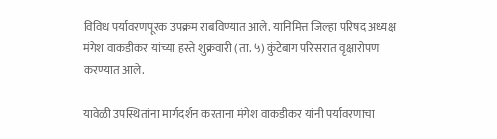विविध पर्यावरणपूरक उपक्रम राबविण्यात आले. यानिमित्त जिल्हा परिषद अध्यक्ष मंगेश वाकडीकर यांच्या हस्ते शुक्रवारी (ता. ५) कुंटेबाग परिसरात वृक्षारोपण करण्यात आले.

यावेळी उपस्थितांना मार्गदर्शन करताना मंगेश वाकडीकर यांनी पर्यावरणाचा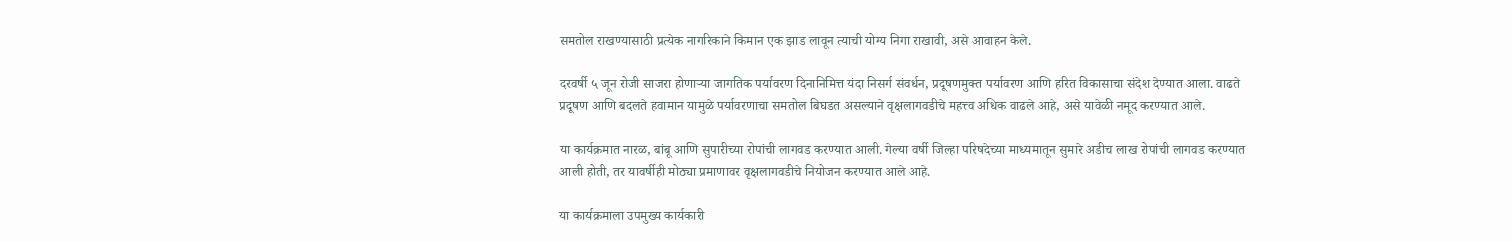समतोल राखण्यासाठी प्रत्येक नागरिकाने किमान एक झाड लावून त्याची योग्य निगा राखावी, असे आवाहन केले.

दरवर्षी ५ जून रोजी साजरा होणाऱ्या जागतिक पर्यावरण दिनानिमित्त यंदा निसर्ग संवर्धन, प्रदूषणमुक्त पर्यावरण आणि हरित विकासाचा संदेश देण्यात आला. वाढते प्रदूषण आणि बदलते हवामान यामुळे पर्यावरणाचा समतोल बिघडत असल्याने वृक्षलागवडीचे महत्त्व अधिक वाढले आहे, असे यावेळी नमूद करण्यात आले.

या कार्यक्रमात नारळ, बांबू आणि सुपारीच्या रोपांची लागवड करण्यात आली. गेल्या वर्षी जिल्हा परिषदेच्या माध्यमातून सुमारे अडीच लाख रोपांची लागवड करण्यात आली होती, तर यावर्षीही मोठ्या प्रमाणावर वृक्षलागवडीचे नियोजन करण्यात आले आहे.

या कार्यक्रमाला उपमुख्य कार्यकारी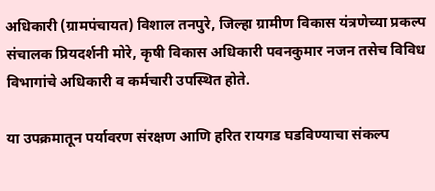अधिकारी (ग्रामपंचायत) विशाल तनपुरे, जिल्हा ग्रामीण विकास यंत्रणेच्या प्रकल्प संचालक प्रियदर्शनी मोरे, कृषी विकास अधिकारी पवनकुमार नजन तसेच विविध विभागांचे अधिकारी व कर्मचारी उपस्थित होते.

या उपक्रमातून पर्यावरण संरक्षण आणि हरित रायगड घडविण्याचा संकल्प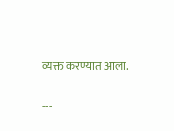व्यक्त करण्यात आला.

---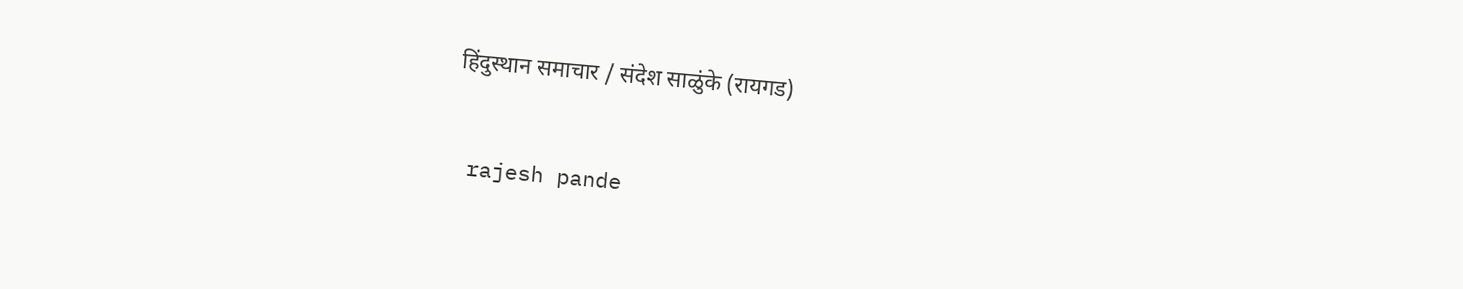हिंदुस्थान समाचार / संदेश साळुंके (रायगड)


 rajesh pande